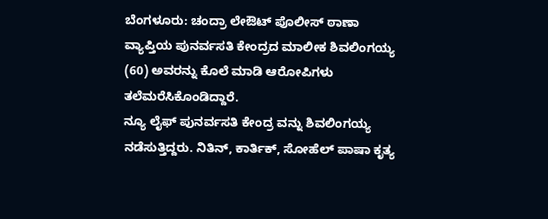ಬೆಂಗಳೂರು: ಚಂದ್ರಾ ಲೇಔಟ್ ಪೊಲೀಸ್ ಠಾಣಾ ವ್ಯಾಪ್ತಿಯ ಪುನರ್ವಸತಿ ಕೇಂದ್ರದ ಮಾಲೀಕ ಶಿವಲಿಂಗಯ್ಯ (60) ಅವರನ್ನು ಕೊಲೆ ಮಾಡಿ ಆರೋಪಿಗಳು ತಲೆಮರೆಸಿಕೊಂಡಿದ್ದಾರೆ.
ನ್ಯೂ ಲೈಫ್ ಪುನರ್ವಸತಿ ಕೇಂದ್ರ ವನ್ನು ಶಿವಲಿಂಗಯ್ಯ ನಡೆಸುತ್ತಿದ್ದರು. ನಿತಿನ್, ಕಾರ್ತಿಕ್, ಸೋಹೆಲ್ ಪಾಷಾ ಕೃತ್ಯ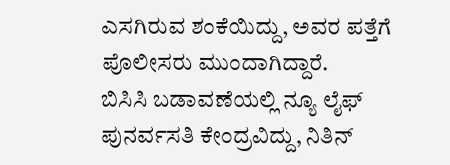ಎಸಗಿರುವ ಶಂಕೆಯಿದ್ದು, ಅವರ ಪತ್ತೆಗೆ ಪೊಲೀಸರು ಮುಂದಾಗಿದ್ದಾರೆ.
ಬಿಸಿಸಿ ಬಡಾವಣೆಯಲ್ಲಿ ನ್ಯೂ ಲೈಫ್ ಪುನರ್ವಸತಿ ಕೇಂದ್ರವಿದ್ದು, ನಿತಿನ್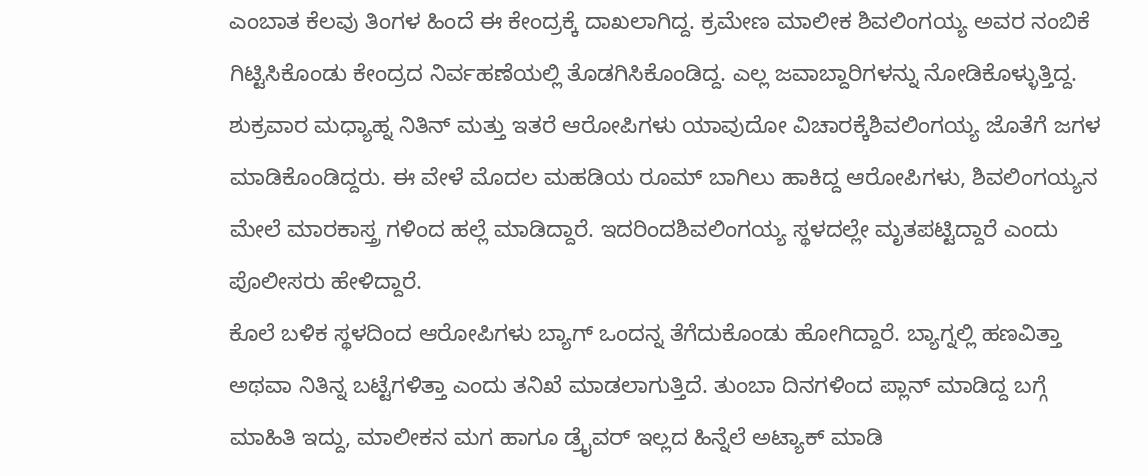ಎಂಬಾತ ಕೆಲವು ತಿಂಗಳ ಹಿಂದೆ ಈ ಕೇಂದ್ರಕ್ಕೆ ದಾಖಲಾಗಿದ್ದ. ಕ್ರಮೇಣ ಮಾಲೀಕ ಶಿವಲಿಂಗಯ್ಯ ಅವರ ನಂಬಿಕೆ ಗಿಟ್ಟಿಸಿಕೊಂಡು ಕೇಂದ್ರದ ನಿರ್ವಹಣೆಯಲ್ಲಿ ತೊಡಗಿಸಿಕೊಂಡಿದ್ದ. ಎಲ್ಲ ಜವಾಬ್ದಾರಿಗಳನ್ನು ನೋಡಿಕೊಳ್ಳುತ್ತಿದ್ದ.
ಶುಕ್ರವಾರ ಮಧ್ಯಾಹ್ನ ನಿತಿನ್ ಮತ್ತು ಇತರೆ ಆರೋಪಿಗಳು ಯಾವುದೋ ವಿಚಾರಕ್ಕೆಶಿವಲಿಂಗಯ್ಯ ಜೊತೆಗೆ ಜಗಳ ಮಾಡಿಕೊಂಡಿದ್ದರು. ಈ ವೇಳೆ ಮೊದಲ ಮಹಡಿಯ ರೂಮ್ ಬಾಗಿಲು ಹಾಕಿದ್ದ ಆರೋಪಿಗಳು, ಶಿವಲಿಂಗಯ್ಯನ ಮೇಲೆ ಮಾರಕಾಸ್ತ್ರ ಗಳಿಂದ ಹಲ್ಲೆ ಮಾಡಿದ್ದಾರೆ. ಇದರಿಂದಶಿವಲಿಂಗಯ್ಯ ಸ್ಥಳದಲ್ಲೇ ಮೃತಪಟ್ಟಿದ್ದಾರೆ ಎಂದು ಪೊಲೀಸರು ಹೇಳಿದ್ದಾರೆ.
ಕೊಲೆ ಬಳಿಕ ಸ್ಥಳದಿಂದ ಆರೋಪಿಗಳು ಬ್ಯಾಗ್ ಒಂದನ್ನ ತೆಗೆದುಕೊಂಡು ಹೋಗಿದ್ದಾರೆ. ಬ್ಯಾಗ್ನಲ್ಲಿ ಹಣವಿತ್ತಾ ಅಥವಾ ನಿತಿನ್ನ ಬಟ್ಟೆಗಳಿತ್ತಾ ಎಂದು ತನಿಖೆ ಮಾಡಲಾಗುತ್ತಿದೆ. ತುಂಬಾ ದಿನಗಳಿಂದ ಪ್ಲಾನ್ ಮಾಡಿದ್ದ ಬಗ್ಗೆ ಮಾಹಿತಿ ಇದ್ದು, ಮಾಲೀಕನ ಮಗ ಹಾಗೂ ಡ್ರೈವರ್ ಇಲ್ಲದ ಹಿನ್ನೆಲೆ ಅಟ್ಯಾಕ್ ಮಾಡಿ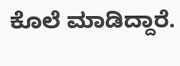ಕೊಲೆ ಮಾಡಿದ್ದಾರೆ.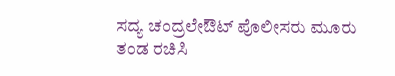ಸದ್ಯ ಚಂದ್ರಲೇಔಟ್ ಪೊಲೀಸರು ಮೂರು ತಂಡ ರಚಿಸಿ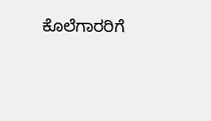ಕೊಲೆಗಾರರಿಗೆ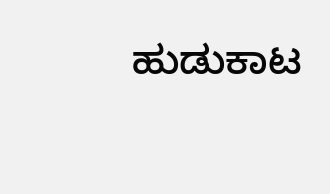ಹುಡುಕಾಟ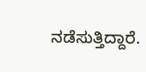ನಡೆಸುತ್ತಿದ್ದಾರೆ.